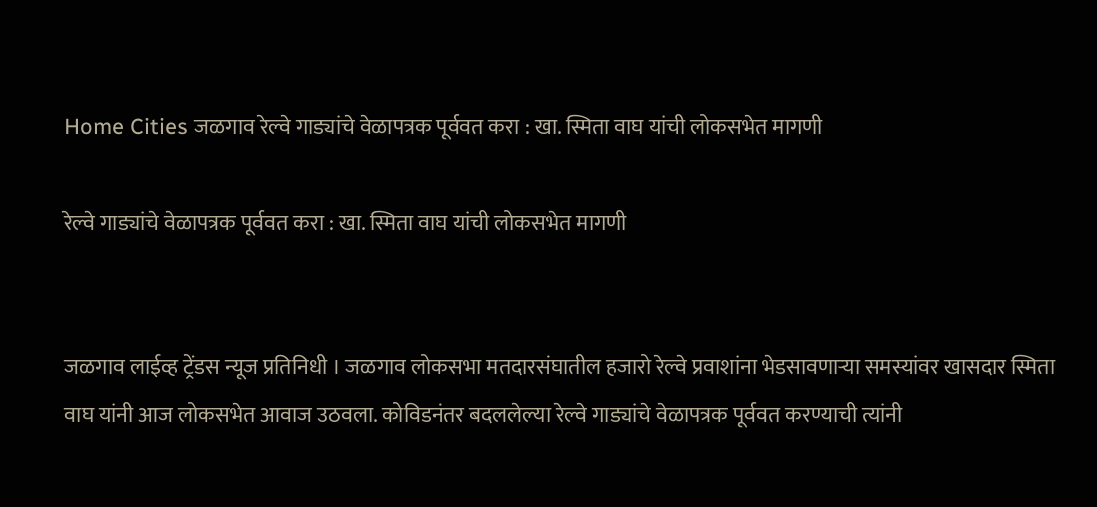Home Cities जळगाव रेल्वे गाड्यांचे वेळापत्रक पूर्ववत करा : खा. स्मिता वाघ यांची लोकसभेत मागणी

रेल्वे गाड्यांचे वेळापत्रक पूर्ववत करा : खा. स्मिता वाघ यांची लोकसभेत मागणी


जळगाव लाईव्ह ट्रेंडस न्यूज प्रतिनिधी । जळगाव लोकसभा मतदारसंघातील हजारो रेल्वे प्रवाशांना भेडसावणाऱ्या समस्यांवर खासदार स्मिता वाघ यांनी आज लोकसभेत आवाज उठवला. कोविडनंतर बदललेल्या रेल्वे गाड्यांचे वेळापत्रक पूर्ववत करण्याची त्यांनी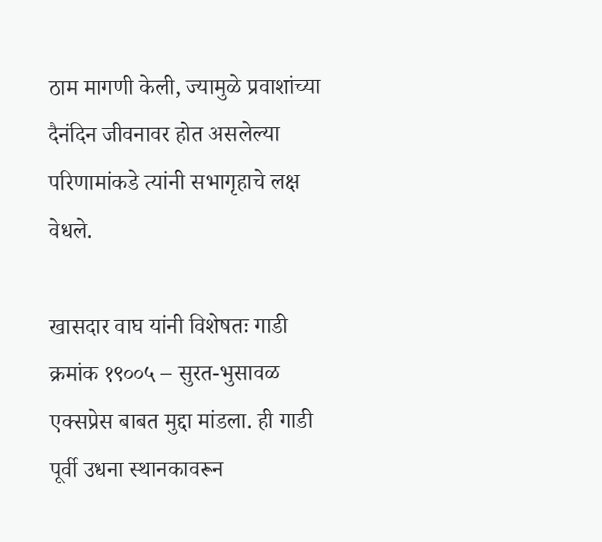ठाम मागणी केली, ज्यामुळे प्रवाशांच्या दैनंदिन जीवनावर होत असलेल्या परिणामांकडे त्यांनी सभागृहाचे लक्ष वेधले.

खासदार वाघ यांनी विशेषतः गाडी क्रमांक १९००५ – सुरत-भुसावळ एक्सप्रेस बाबत मुद्दा मांडला. ही गाडी पूर्वी उधना स्थानकावरून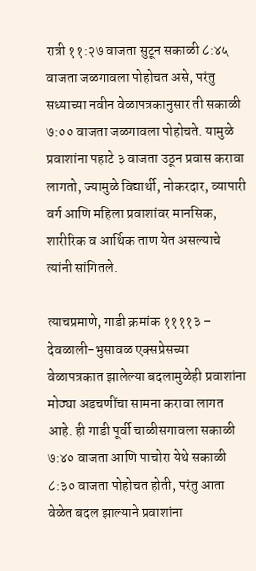रात्री ११:२७ वाजता सुटून सकाळी ८:४५ वाजता जळगावला पोहोचत असे, परंतु सध्याच्या नवीन वेळापत्रकानुसार ती सकाळी ७:०० वाजता जळगावला पोहोचते. यामुळे प्रवाशांना पहाटे ३ वाजता उठून प्रवास करावा लागतो, ज्यामुळे विद्यार्थी, नोकरदार, व्यापारी वर्ग आणि महिला प्रवाशांवर मानसिक, शारीरिक व आर्थिक ताण येत असल्याचे त्यांनी सांगितले.

त्याचप्रमाणे, गाडी क्रमांक ११११३ – देवळाली-भुसावळ एक्सप्रेसच्या वेळापत्रकात झालेल्या बदलामुळेही प्रवाशांना मोठ्या अडचणींचा सामना करावा लागत आहे. ही गाडी पूर्वी चाळीसगावला सकाळी ७:४० वाजता आणि पाचोरा येथे सकाळी ८:३० वाजता पोहोचत होती, परंतु आता वेळेत बदल झाल्याने प्रवाशांना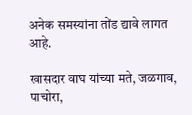अनेक समस्यांना तोंड द्यावे लागत आहे.

खासदार वाघ यांच्या मते, जळगाव, पाचोरा,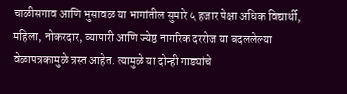चाळीसगाव आणि भुसावळ या भागांतील सुमारे ५ हजार पेक्षा अधिक विद्यार्थी, महिला, नोकरदार, व्यापारी आणि ज्येष्ठ नागरिक दररोज या बदललेल्या वेळापत्रकामुळे त्रस्त आहेत. त्यामुळे या दोन्ही गाड्यांचे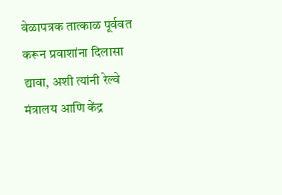वेळापत्रक तात्काळ पूर्ववत करून प्रवाशांना दिलासा द्यावा, अशी त्यांनी रेल्वे मंत्रालय आणि केंद्र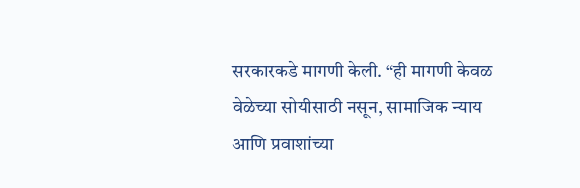सरकारकडे मागणी केली. “ही मागणी केवळ वेळेच्या सोयीसाठी नसून, सामाजिक न्याय आणि प्रवाशांच्या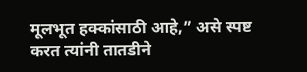मूलभूत हक्कांसाठी आहे,” असे स्पष्ट करत त्यांनी तातडीने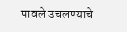पावले उचलण्याचे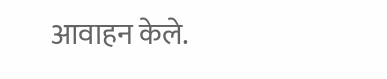आवाहन केले.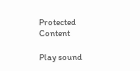Protected Content

Play sound